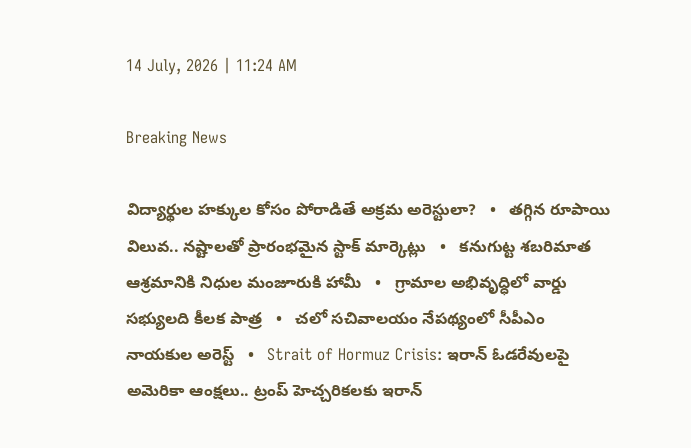14 July, 2026 | 11:24 AM

Breaking News

విద్యార్థుల హక్కుల కోసం పోరాడితే అక్రమ అరెస్టులా?   •   తగ్గిన రూపాయి విలువ.. నష్టాలతో ప్రారంభమైన స్టాక్ మార్కెట్లు   •   కనుగుట్ట శబరిమాత ఆశ్రమానికి నిధుల మంజూరుకి హామీ   •   గ్రామాల అభివృద్ధిలో వార్డు సభ్యులది కీలక పాత్ర   •   చలో సచివాలయం నేపథ్యంలో సీపీఎం నాయకుల అరెస్ట్   •   Strait of Hormuz Crisis: ఇరాన్ ఓడరేవులపై అమెరికా ఆంక్షలు.. ట్రంప్ హెచ్చరికలకు ఇరాన్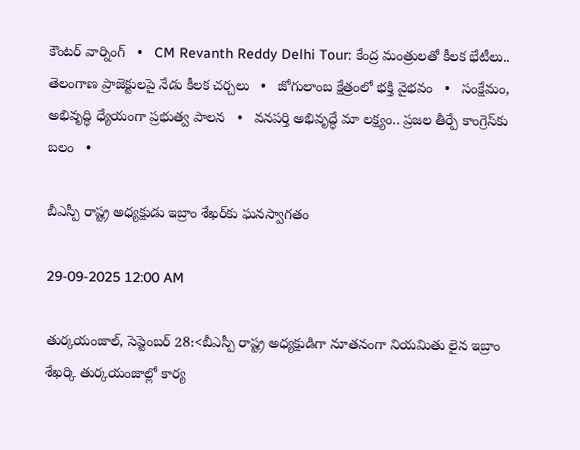కౌంటర్ వార్నింగ్   •   CM Revanth Reddy Delhi Tour: కేంద్ర మంత్రులతో కీలక భేటీలు.. తెలంగాణ ప్రాజెక్టులపై నేడు కీలక చర్చలు   •   జోగులాంబ క్షేత్రంలో భక్తి వైభవం   •   సంక్షేమం, అభివృద్ధి ధ్యేయంగా ప్రభుత్వ పాలన   •   వనపర్తి అభివృద్ధే మా లక్ష్యం.. ప్రజల తీర్పే కాంగ్రెస్‌కు బలం   •

బీఎస్పీ రాష్ట్ర అధ్యక్షుడు ఇబ్రాం శేఖర్‌కు ఘనస్వాగతం

29-09-2025 12:00 AM

తుర్కయంజాల్, సెప్టెంబర్ 28:<బీఎస్పీ రాష్ట్ర అధ్యక్షుడిగా నూతనంగా నియమితు లైన ఇబ్రాం శేఖర్కి తుర్కయంజాల్లో కార్య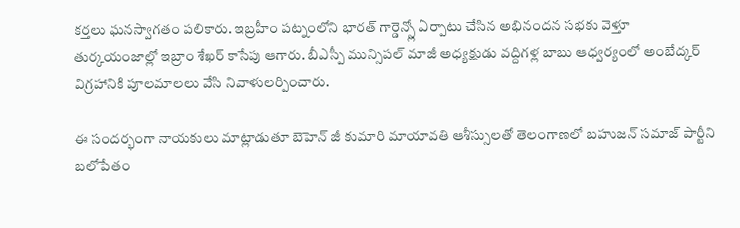కర్తలు ఘనస్వాగతం పలికారు. ఇబ్రహీం పట్నంలోని భారత్ గార్డెన్స్లో ఏర్పాటు చేసిన అభినందన సభకు వెళ్తూ తుర్కయంజాల్లో ఇబ్రాం శేఖర్ కాసేపు ఆగారు. బీఎస్పీ మున్సిపల్ మాజీ అధ్యక్షుడు వద్దిగళ్ల బాబు ఆధ్వర్యంలో అంబేద్కర్ విగ్రహానికి పూలమాలలు వేసి నివాళులర్పించారు.

ఈ సందర్భంగా నాయకులు మాట్లాడుతూ బెహెన్ జీ కుమారి మాయావతి ఆశీస్సులతో తెలంగాణలో బహుజన్ సమాజ్ పార్టీని బలోపేతం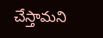చేస్తామని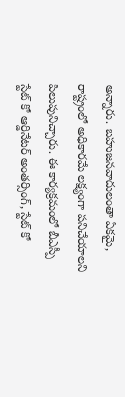అన్నారు. బహుజనవాదులంతా ఏకమై, రాష్ట్రంలో అధికారమే లక్ష్యంగా పనిచేయాలని పిలుపునిచ్చారు. ఈ కార్యక్రమంలో బీఎస్పీ స్టేట్ కో ఆర్డినేటర్ అంతర్సింగ్, స్టేట్ కో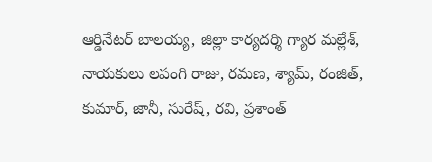ఆర్డినేటర్ బాలయ్య, జిల్లా కార్యదర్శి గ్యార మల్లేశ్, నాయకులు లపంగి రాజు, రమణ, శ్యామ్, రంజిత్, కుమార్, జానీ, సురేష్, రవి, ప్రశాంత్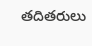తదితరులు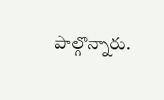పాల్గొన్నారు.